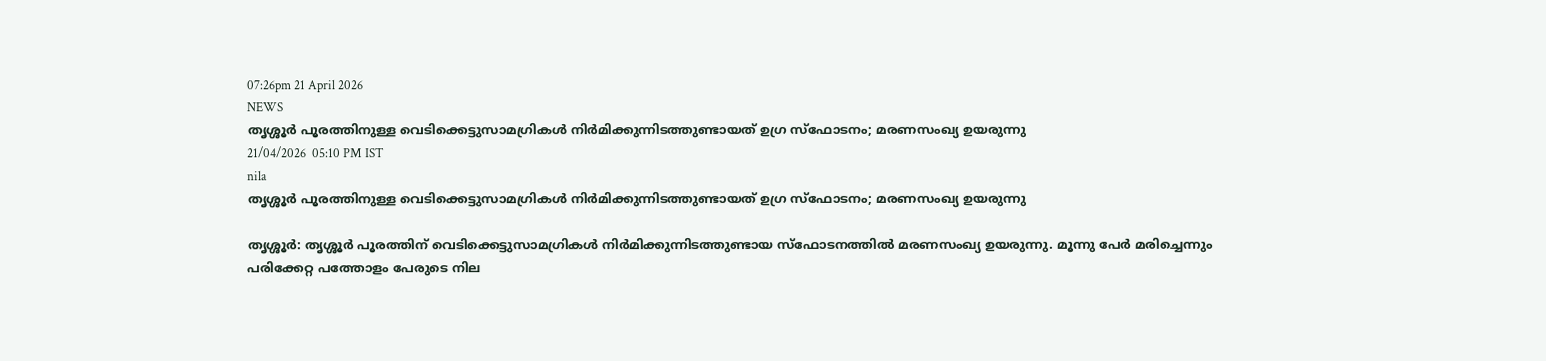07:26pm 21 April 2026
NEWS
തൃശ്ശൂർ പൂരത്തിനുള്ള വെടിക്കെട്ടുസാമഗ്രികൾ നിർമിക്കുന്നിടത്തുണ്ടായത് ഉഗ്ര സ്ഫോടനം; മരണസംഖ്യ ഉയരുന്നു
21/04/2026  05:10 PM IST
nila
തൃശ്ശൂർ പൂരത്തിനുള്ള വെടിക്കെട്ടുസാമഗ്രികൾ നിർമിക്കുന്നിടത്തുണ്ടായത് ഉഗ്ര സ്ഫോടനം; മരണസംഖ്യ ഉയരുന്നു

തൃശ്ശൂർ: തൃശ്ശൂർ പൂരത്തിന് വെടിക്കെട്ടുസാമഗ്രികൾ നിർമിക്കുന്നിടത്തുണ്ടായ സ്ഫോടനത്തിൽ മരണസംഖ്യ ഉയരുന്നു. മൂന്നു പേർ മരിച്ചെന്നും പരിക്കേറ്റ പത്തോളം പേരുടെ നില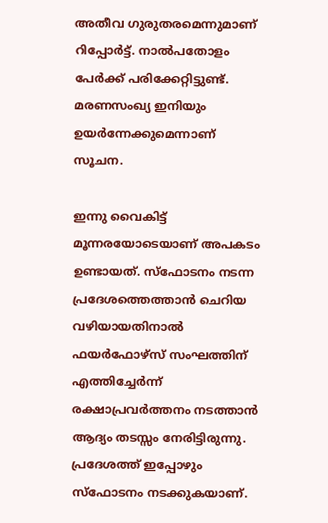അതീവ ഗുരുതരമെന്നുമാണ് റിപ്പോർട്ട്. നാൽപതോളം പേർക്ക് പരിക്കേറ്റിട്ടുണ്ട്. മരണസംഖ്യ ഇനിയും ഉയർന്നേക്കുമെന്നാണ് സൂചന.

ഇന്നു വൈകിട്ട് മൂന്നരയോടെയാണ് അപകടം ഉണ്ടായത്. സ്ഫോടനം നടന്ന പ്രദേശത്തെത്താൻ ചെറിയ വഴിയായതിനാൽ ഫയർഫോഴ്സ് സംഘത്തിന് എത്തിച്ചേർന്ന് രക്ഷാപ്രവർത്തനം നടത്താൻ ആദ്യം തടസ്സം നേരിട്ടിരുന്നു. പ്രദേശത്ത് ഇപ്പോഴും സ്ഫോടനം നടക്കുകയാണ്.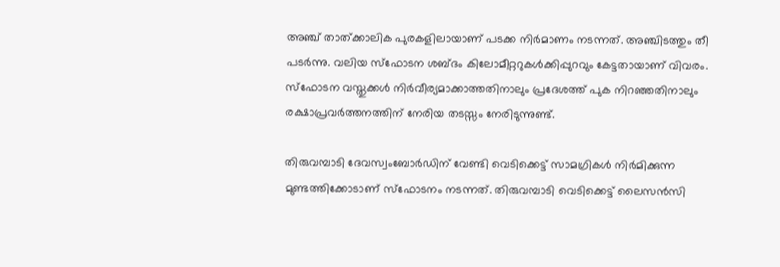അഞ്ച് താത്ക്കാലിക പുരകളിലായാണ് പടക്ക നിർമാണം നടന്നത്. അഞ്ചിടത്തും തീ പടർന്നു. വലിയ സ്ഫോടന ശബ്ദം കിലോമീറ്ററുകൾക്കിപ്പുറവും കേട്ടതായാണ് വിവരം. സ്ഫോടന വസ്തുക്കൾ നിർവീര്യമാക്കാത്തതിനാലും പ്രദേശത്ത് പുക നിറഞ്ഞതിനാലും രക്ഷാപ്രവർത്തനത്തിന് നേരിയ തടസ്സം നേരിടുന്നുണ്ട്.

തിരുവമ്പാടി ദേവസ്വംബോർഡിന് വേണ്ടി വെടിക്കെട്ട് സാമഗ്രികൾ നിർമിക്കുന്ന മുണ്ടത്തിക്കോടാണ് സ്‌ഫോടനം നടന്നത്. തിരുവമ്പാടി വെടിക്കെട്ട് ലൈസൻസി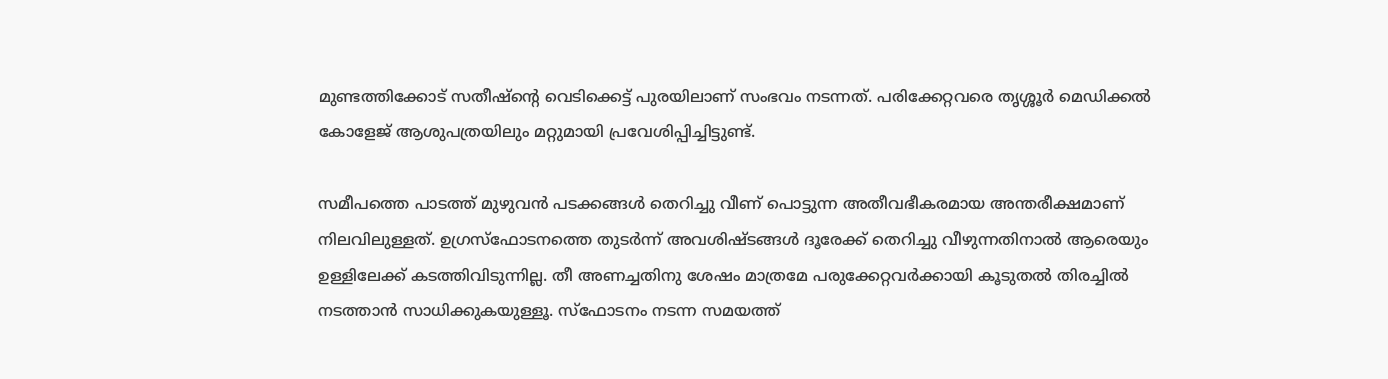മുണ്ടത്തിക്കോട് സതീഷ്‌ന്റെ വെടിക്കെട്ട് പുരയിലാണ് സംഭവം നടന്നത്. പരിക്കേറ്റവരെ തൃശ്ശൂർ മെഡിക്കൽ കോളേജ് ആശുപത്രയിലും മറ്റുമായി പ്രവേശിപ്പിച്ചിട്ടുണ്ട്.

സമീപത്തെ പാടത്ത് മുഴുവൻ പടക്കങ്ങൾ തെറിച്ചു വീണ് പൊട്ടുന്ന അതീവഭീകരമായ അന്തരീക്ഷമാണ് നിലവിലുള്ളത്. ഉഗ്രസ്ഫോടനത്തെ തുടർന്ന് അവശിഷ്ടങ്ങൾ ദൂരേക്ക് തെറിച്ചു വീഴുന്നതിനാൽ ആരെയും ഉള്ളിലേക്ക് കടത്തിവിടുന്നില്ല. തീ അണച്ചതിനു ശേഷം മാത്രമേ പരുക്കേറ്റവർക്കായി കൂടുതൽ തിരച്ചിൽ നടത്താൻ സാധിക്കുകയുള്ളൂ. സ്ഫോടനം നടന്ന സമയത്ത്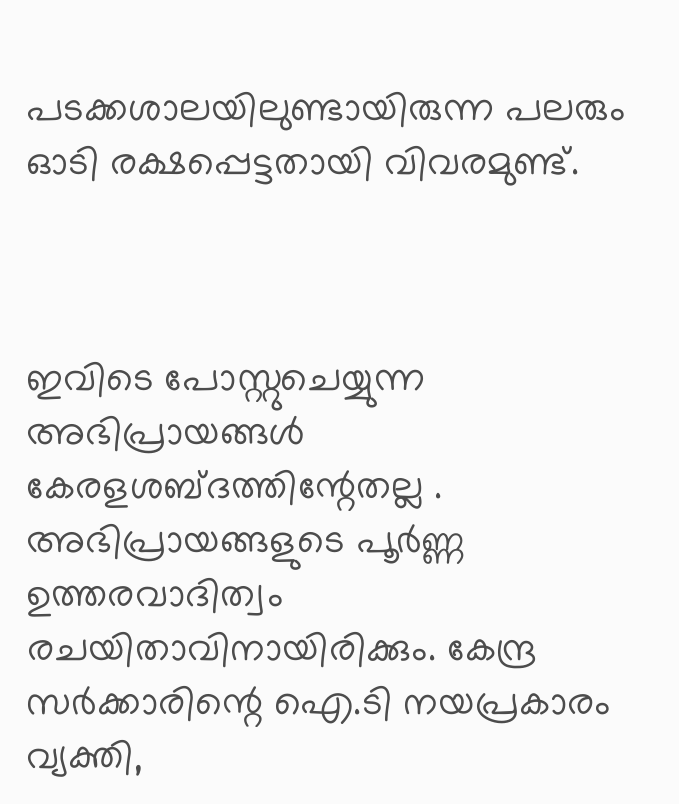പടക്കശാലയിലുണ്ടായിരുന്ന പലരും ഓടി രക്ഷപ്പെട്ടതായി വിവരമുണ്ട്.



ഇവിടെ പോസ്റ്റുചെയ്യുന്ന അഭിപ്രായങ്ങള്‍ കേരളശബ്‌ദത്തിന്റേതല്ല . അഭിപ്രായങ്ങളുടെ പൂര്‍ണ്ണ ഉത്തരവാദിത്വം രചയിതാവിനായിരിക്കും. കേന്ദ്ര സർക്കാരിന്റെ ഐ.ടി നയപ്രകാരം വ്യക്തി,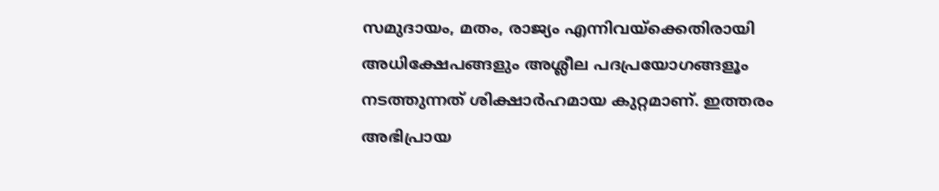സമുദായം, മതം, രാജ്യം എന്നിവയ്ക്കെതിരായി അധിക്ഷേപങ്ങളും അശ്ലീല പദപ്രയോഗങ്ങളൂം നടത്തുന്നത് ശിക്ഷാര്‍ഹമായ കുറ്റമാണ്. ഇത്തരം അഭിപ്രായ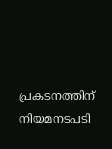പ്രകടനത്തിന് നിയമനടപടി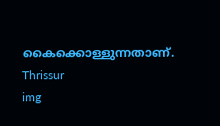കൈക്കൊള്ളുന്നതാണ്.
Thrissur
img